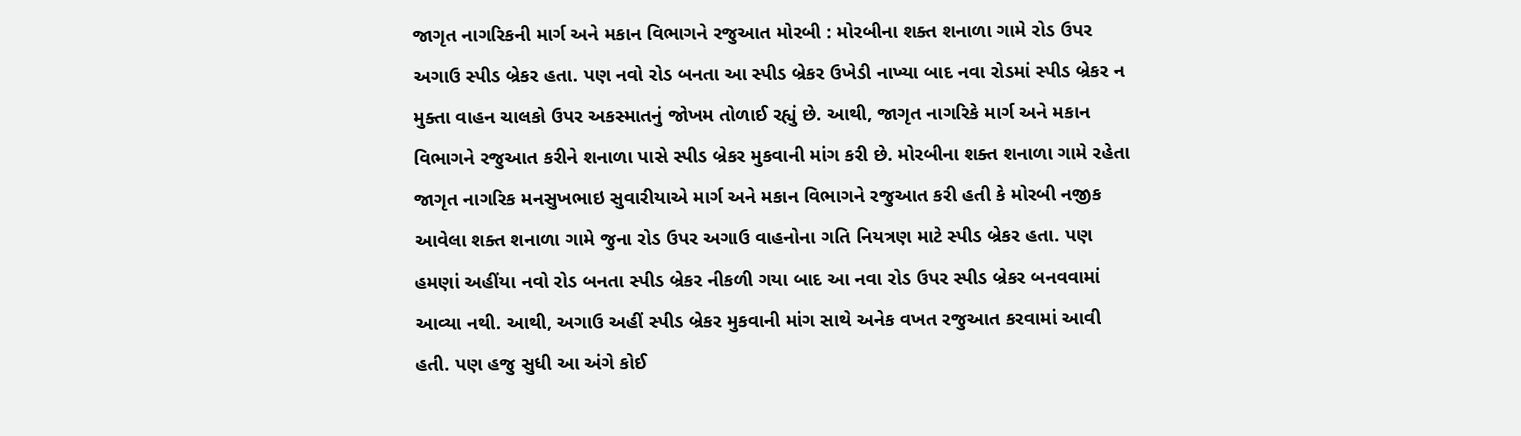જાગૃત નાગરિકની માર્ગ અને મકાન વિભાગને રજુઆત મોરબી : મોરબીના શક્ત શનાળા ગામે રોડ ઉપર અગાઉ સ્પીડ બ્રેકર હતા. પણ નવો રોડ બનતા આ સ્પીડ બ્રેકર ઉખેડી નાખ્યા બાદ નવા રોડમાં સ્પીડ બ્રેકર ન મુક્તા વાહન ચાલકો ઉપર અકસ્માતનું જોખમ તોળાઈ રહ્યું છે. આથી, જાગૃત નાગરિકે માર્ગ અને મકાન વિભાગને રજુઆત કરીને શનાળા પાસે સ્પીડ બ્રેકર મુકવાની માંગ કરી છે. મોરબીના શક્ત શનાળા ગામે રહેતા જાગૃત નાગરિક મનસુખભાઇ સુવારીયાએ માર્ગ અને મકાન વિભાગને રજુઆત કરી હતી કે મોરબી નજીક આવેલા શક્ત શનાળા ગામે જુના રોડ ઉપર અગાઉ વાહનોના ગતિ નિયત્રણ માટે સ્પીડ બ્રેકર હતા. પણ હમણાં અહીંયા નવો રોડ બનતા સ્પીડ બ્રેકર નીકળી ગયા બાદ આ નવા રોડ ઉપર સ્પીડ બ્રેકર બનવવામાં આવ્યા નથી. આથી, અગાઉ અહીં સ્પીડ બ્રેકર મુકવાની માંગ સાથે અનેક વખત રજુઆત કરવામાં આવી હતી. પણ હજુ સુધી આ અંગે કોઈ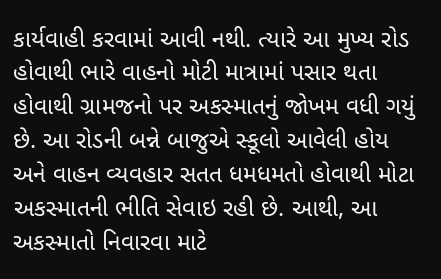કાર્યવાહી કરવામાં આવી નથી. ત્યારે આ મુખ્ય રોડ હોવાથી ભારે વાહનો મોટી માત્રામાં પસાર થતા હોવાથી ગ્રામજનો પર અકસ્માતનું જોખમ વધી ગયું છે. આ રોડની બન્ને બાજુએ સ્કૂલો આવેલી હોય અને વાહન વ્યવહાર સતત ધમધમતો હોવાથી મોટા અકસ્માતની ભીતિ સેવાઇ રહી છે. આથી, આ અકસ્માતો નિવારવા માટે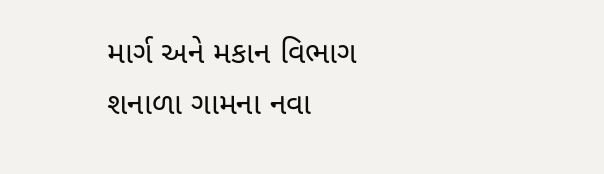માર્ગ અને મકાન વિભાગ શનાળા ગામના નવા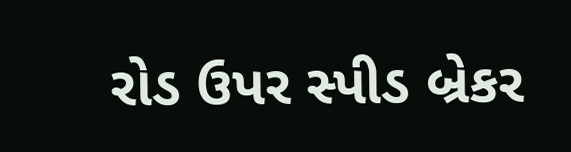રોડ ઉપર સ્પીડ બ્રેકર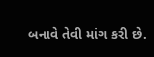બનાવે તેવી માંગ કરી છે.